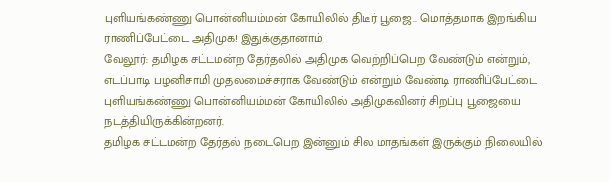புளியங்கண்ணு பொன்னியம்மன் கோயிலில் திடீர் பூஜை.. மொத்தமாக இறங்கிய ராணிப்பேட்டை அதிமுக! இதுக்குதானாம்
வேலூர்: தமிழக சட்டமன்ற தேர்தலில் அதிமுக வெற்றிப்பெற வேண்டும் என்றும், எடப்பாடி பழனிசாமி முதலமைச்சராக வேண்டும் என்றும் வேண்டி ராணிப்பேட்டை புளியங்கண்ணு பொன்னியம்மன் கோயிலில் அதிமுகவினர் சிறப்பு பூஜையை நடத்தியிருக்கின்றனர்.
தமிழக சட்டமன்ற தேர்தல் நடைபெற இன்னும் சில மாதங்கள் இருக்கும் நிலையில்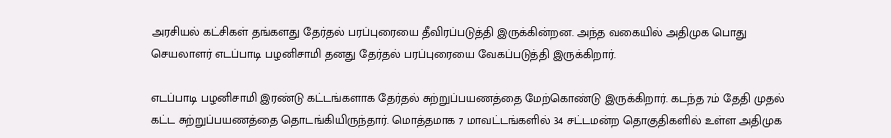அரசியல் கட்சிகள் தங்களது தேர்தல் பரப்புரையை தீவிரப்படுத்தி இருக்கின்றன. அந்த வகையில் அதிமுக பொது செயலாளர் எடப்பாடி பழனிசாமி தனது தேர்தல் பரப்புரையை வேகப்படுத்தி இருக்கிறார்.

எடப்பாடி பழனிசாமி இரண்டு கட்டங்களாக தேர்தல் சுற்றுப்பயணத்தை மேற்கொண்டு இருக்கிறார். கடந்த 7ம் தேதி முதல் கட்ட சுற்றுப்பயணத்தை தொடங்கியிருந்தார். மொத்தமாக 7 மாவட்டங்களில் 34 சட்டமன்ற தொகுதிகளில் உள்ள அதிமுக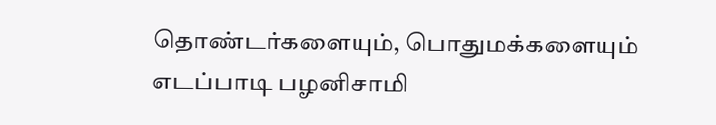தொண்டர்களையும், பொதுமக்களையும் எடப்பாடி பழனிசாமி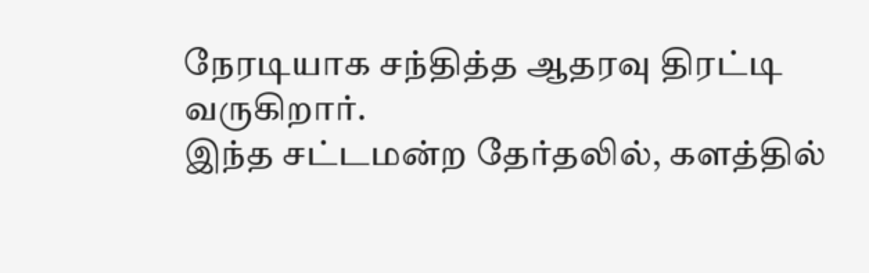நேரடியாக சந்தித்த ஆதரவு திரட்டி வருகிறார்.
இந்த சட்டமன்ற தேர்தலில், களத்தில்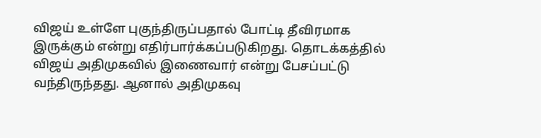விஜய் உள்ளே புகுந்திருப்பதால் போட்டி தீவிரமாக இருக்கும் என்று எதிர்பார்க்கப்படுகிறது. தொடக்கத்தில் விஜய் அதிமுகவில் இணைவார் என்று பேசப்பட்டு வந்திருந்தது. ஆனால் அதிமுகவு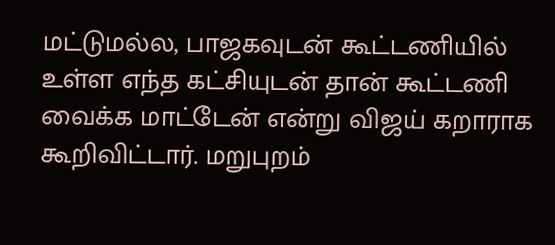மட்டுமல்ல, பாஜகவுடன் கூட்டணியில் உள்ள எந்த கட்சியுடன் தான் கூட்டணி வைக்க மாட்டேன் என்று விஜய் கறாராக கூறிவிட்டார். மறுபுறம்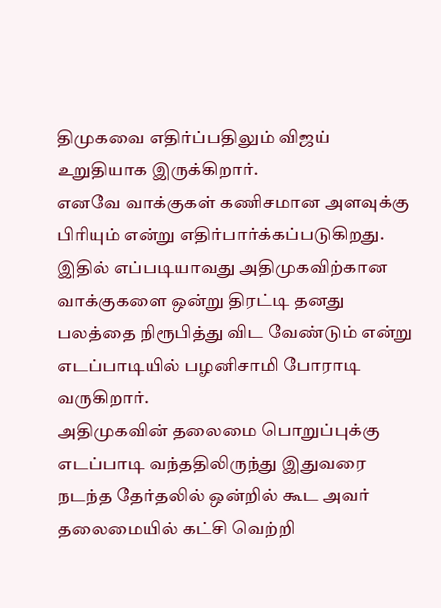திமுகவை எதிர்ப்பதிலும் விஜய் உறுதியாக இருக்கிறார்.
எனவே வாக்குகள் கணிசமான அளவுக்கு பிரியும் என்று எதிர்பார்க்கப்படுகிறது. இதில் எப்படியாவது அதிமுகவிற்கான வாக்குகளை ஒன்று திரட்டி தனது பலத்தை நிரூபித்து விட வேண்டும் என்று எடப்பாடியில் பழனிசாமி போராடி வருகிறார்.
அதிமுகவின் தலைமை பொறுப்புக்கு எடப்பாடி வந்ததிலிருந்து இதுவரை நடந்த தேர்தலில் ஒன்றில் கூட அவர் தலைமையில் கட்சி வெற்றி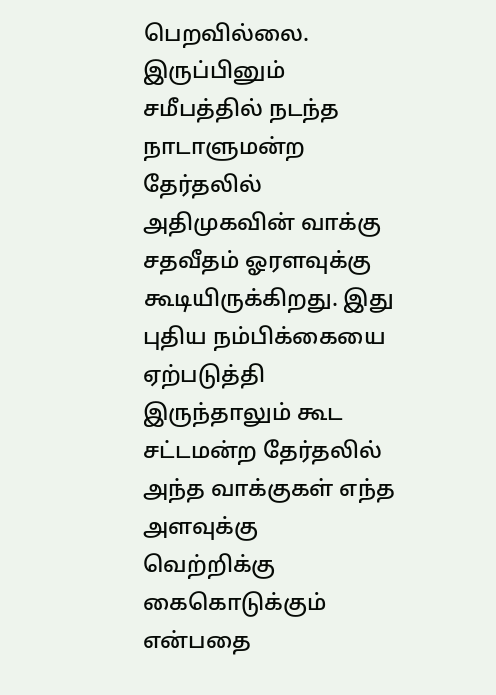பெறவில்லை. இருப்பினும் சமீபத்தில் நடந்த நாடாளுமன்ற தேர்தலில் அதிமுகவின் வாக்கு சதவீதம் ஓரளவுக்கு கூடியிருக்கிறது. இது புதிய நம்பிக்கையை ஏற்படுத்தி இருந்தாலும் கூட சட்டமன்ற தேர்தலில் அந்த வாக்குகள் எந்த அளவுக்கு வெற்றிக்கு கைகொடுக்கும் என்பதை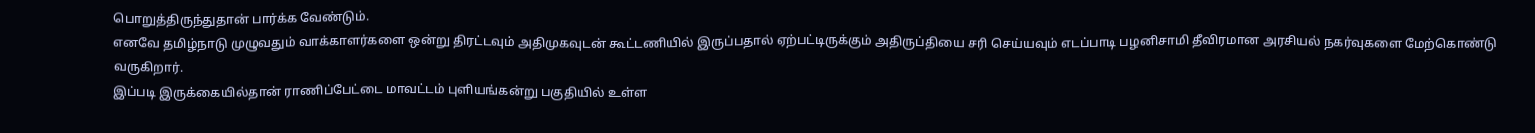பொறுத்திருந்துதான் பார்க்க வேண்டும்.
எனவே தமிழ்நாடு முழுவதும் வாக்காளர்களை ஒன்று திரட்டவும் அதிமுகவுடன் கூட்டணியில் இருப்பதால் ஏற்பட்டிருக்கும் அதிருப்தியை சரி செய்யவும் எடப்பாடி பழனிசாமி தீவிரமான அரசியல் நகர்வுகளை மேற்கொண்டு வருகிறார்.
இப்படி இருக்கையில்தான் ராணிப்பேட்டை மாவட்டம் புளியங்கன்று பகுதியில் உள்ள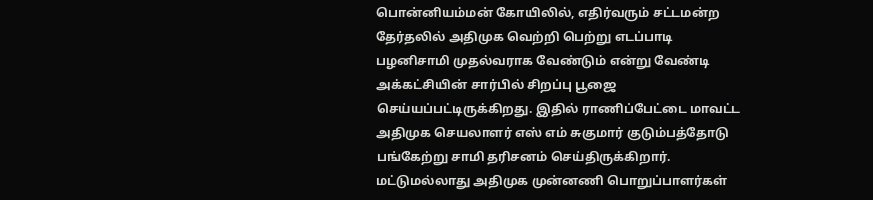பொன்னியம்மன் கோயிலில், எதிர்வரும் சட்டமன்ற தேர்தலில் அதிமுக வெற்றி பெற்று எடப்பாடி பழனிசாமி முதல்வராக வேண்டும் என்று வேண்டி அக்கட்சியின் சார்பில் சிறப்பு பூஜை செய்யப்பட்டிருக்கிறது. இதில் ராணிப்பேட்டை மாவட்ட அதிமுக செயலாளர் எஸ் எம் சுகுமார் குடும்பத்தோடு பங்கேற்று சாமி தரிசனம் செய்திருக்கிறார். மட்டுமல்லாது அதிமுக முன்னணி பொறுப்பாளர்கள்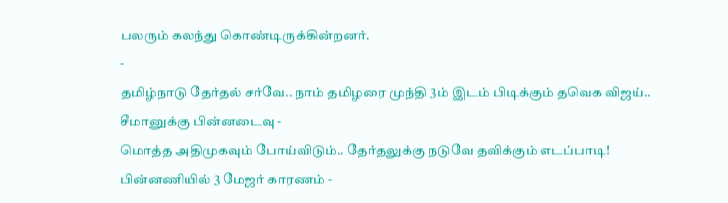பலரும் கலந்து கொண்டிருக்கின்றனர்.
-
தமிழ்நாடு தேர்தல் சர்வே.. நாம் தமிழரை முந்தி 3ம் இடம் பிடிக்கும் தவெக விஜய்.. சீமானுக்கு பின்னடைவு -
மொத்த அதிமுகவும் போய்விடும்.. தேர்தலுக்கு நடுவே தவிக்கும் எடப்பாடி! பின்னணியில் 3 மேஜர் காரணம் -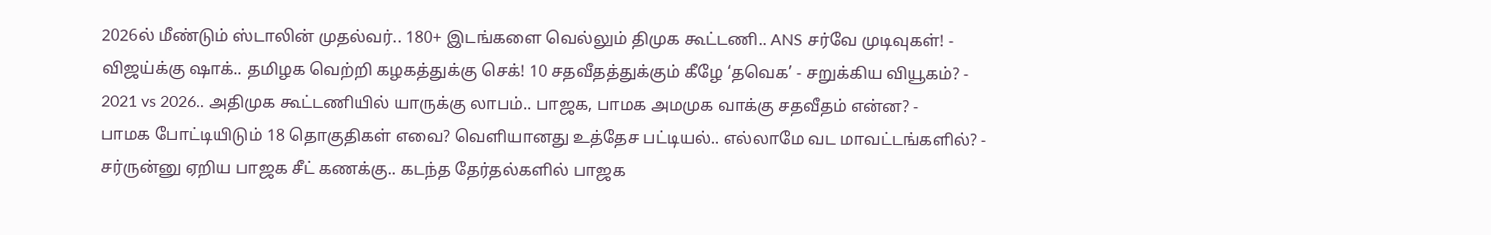2026ல் மீண்டும் ஸ்டாலின் முதல்வர்.. 180+ இடங்களை வெல்லும் திமுக கூட்டணி.. ANS சர்வே முடிவுகள்! -
விஜய்க்கு ஷாக்.. தமிழக வெற்றி கழகத்துக்கு செக்! 10 சதவீதத்துக்கும் கீழே ‘தவெக’ - சறுக்கிய வியூகம்? -
2021 vs 2026.. அதிமுக கூட்டணியில் யாருக்கு லாபம்.. பாஜக, பாமக அமமுக வாக்கு சதவீதம் என்ன? -
பாமக போட்டியிடும் 18 தொகுதிகள் எவை? வெளியானது உத்தேச பட்டியல்.. எல்லாமே வட மாவட்டங்களில்? -
சர்ருன்னு ஏறிய பாஜக சீட் கணக்கு.. கடந்த தேர்தல்களில் பாஜக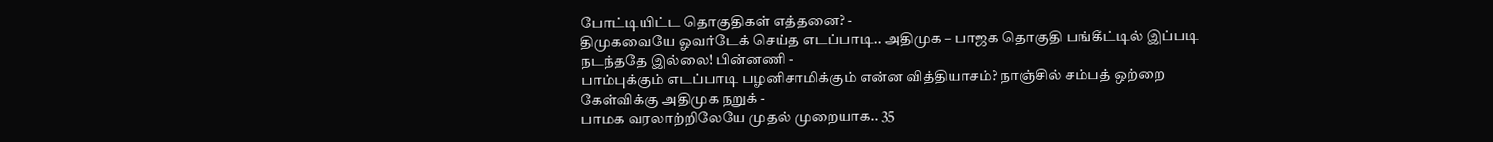போட்டியிட்ட தொகுதிகள் எத்தனை? -
திமுகவையே ஓவர்டேக் செய்த எடப்பாடி.. அதிமுக – பாஜக தொகுதி பங்கீட்டில் இப்படி நடந்ததே இல்லை! பின்னணி -
பாம்புக்கும் எடப்பாடி பழனிசாமிக்கும் என்ன வித்தியாசம்? நாஞ்சில் சம்பத் ஒற்றை கேள்விக்கு அதிமுக நறுக் -
பாமக வரலாற்றிலேயே முதல் முறையாக.. 35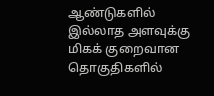ஆண்டுகளில் இல்லாத அளவுக்கு மிகக் குறைவான தொகுதிகளில்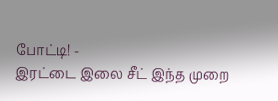போட்டி! -
இரட்டை இலை சீட் இந்த முறை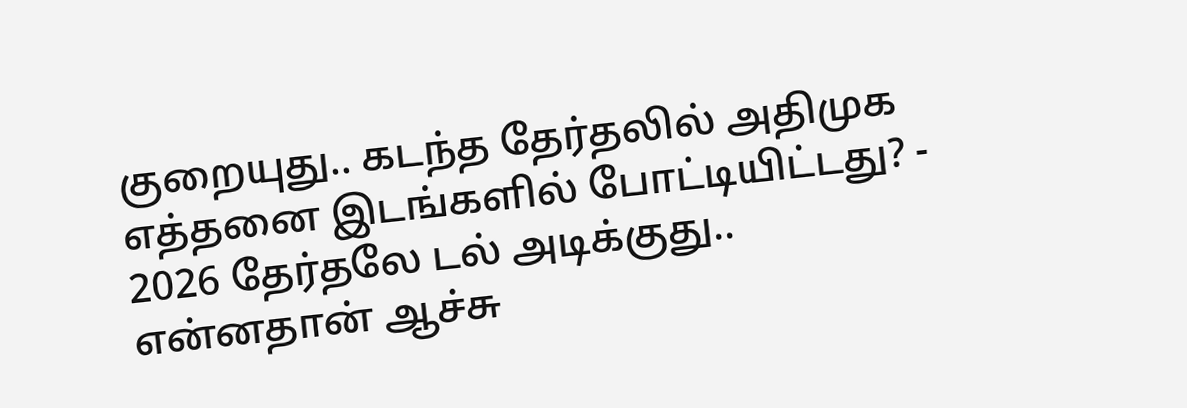குறையுது.. கடந்த தேர்தலில் அதிமுக எத்தனை இடங்களில் போட்டியிட்டது? -
2026 தேர்தலே டல் அடிக்குது.. என்னதான் ஆச்சு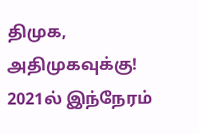திமுக, அதிமுகவுக்கு! 2021ல் இந்நேரம்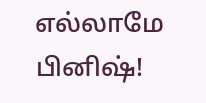எல்லாமே பினிஷ்!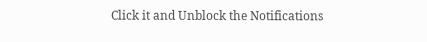Click it and Unblock the Notifications